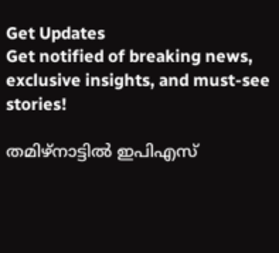Get Updates
Get notified of breaking news, exclusive insights, and must-see stories!

തമിഴ്‌നാട്ടില്‍ ഇപിഎസ്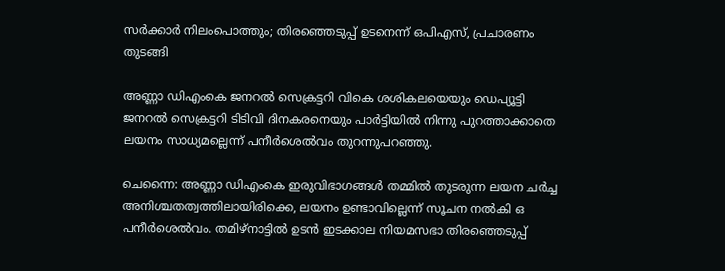സര്‍ക്കാര്‍ നിലംപൊത്തും; തിരഞ്ഞെടുപ്പ് ഉടനെന്ന് ഒപിഎസ്, പ്രചാരണം തുടങ്ങി

അണ്ണാ ഡിഎംകെ ജനറല്‍ സെക്രട്ടറി വികെ ശശികലയെയും ഡെപ്യൂട്ടി ജനറല്‍ സെക്രട്ടറി ടിടിവി ദിനകരനെയും പാര്‍ട്ടിയില്‍ നിന്നു പുറത്താക്കാതെ ലയനം സാധ്യമല്ലെന്ന് പനീര്‍ശെല്‍വം തുറന്നുപറഞ്ഞു.

ചെന്നൈ: അണ്ണാ ഡിഎംകെ ഇരുവിഭാഗങ്ങള്‍ തമ്മില്‍ തുടരുന്ന ലയന ചര്‍ച്ച അനിശ്ചതത്വത്തിലായിരിക്കെ, ലയനം ഉണ്ടാവില്ലെന്ന് സൂചന നല്‍കി ഒ പനീര്‍ശെല്‍വം. തമിഴ്‌നാട്ടില്‍ ഉടന്‍ ഇടക്കാല നിയമസഭാ തിരഞ്ഞെടുപ്പ്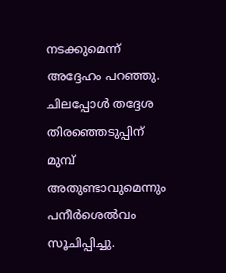നടക്കുമെന്ന് അദ്ദേഹം പറഞ്ഞു. ചിലപ്പോള്‍ തദ്ദേശ തിരഞ്ഞെടുപ്പിന് മുമ്പ് അതുണ്ടാവുമെന്നും പനീര്‍ശെല്‍വം സൂചിപ്പിച്ചു.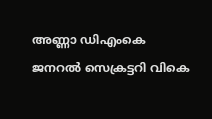അണ്ണാ ഡിഎംകെ ജനറല്‍ സെക്രട്ടറി വികെ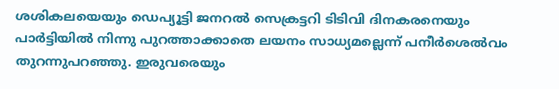ശശികലയെയും ഡെപ്യൂട്ടി ജനറല്‍ സെക്രട്ടറി ടിടിവി ദിനകരനെയും പാര്‍ട്ടിയില്‍ നിന്നു പുറത്താക്കാതെ ലയനം സാധ്യമല്ലെന്ന് പനീര്‍ശെല്‍വം തുറന്നുപറഞ്ഞു. ഇരുവരെയും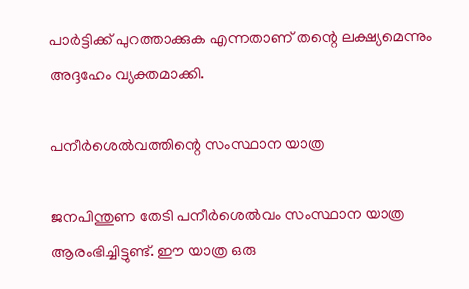പാര്‍ട്ടിക്ക് പുറത്താക്കുക എന്നതാണ് തന്റെ ലക്ഷ്യമെന്നും അദ്ദഹേം വ്യക്തമാക്കി.

പനീര്‍ശെല്‍വത്തിന്റെ സംസ്ഥാന യാത്ര

ജനപിന്തുണ തേടി പനീര്‍ശെല്‍വം സംസ്ഥാന യാത്ര ആരംഭിച്ചിട്ടുണ്ട്. ഈ യാത്ര ഒരു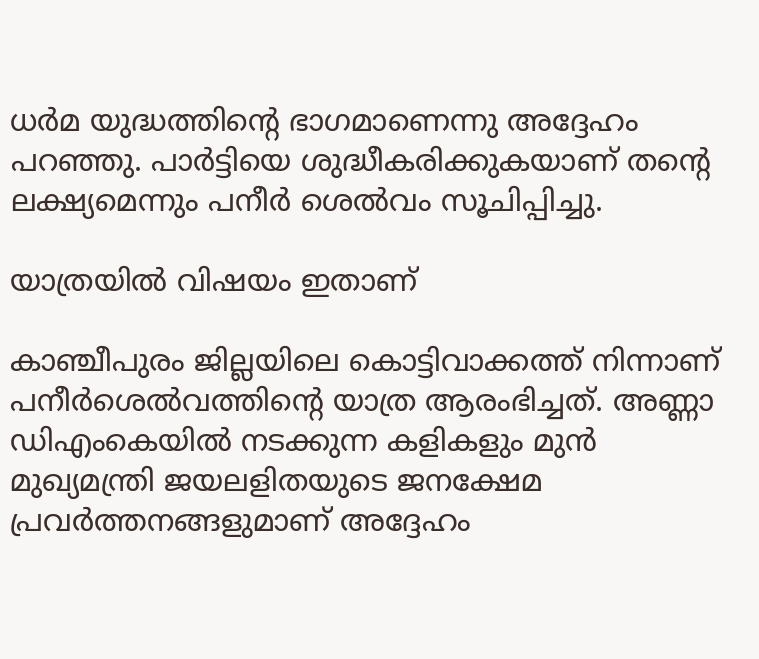ധര്‍മ യുദ്ധത്തിന്റെ ഭാഗമാണെന്നു അദ്ദേഹം പറഞ്ഞു. പാര്‍ട്ടിയെ ശുദ്ധീകരിക്കുകയാണ് തന്റെ ലക്ഷ്യമെന്നും പനീര്‍ ശെല്‍വം സൂചിപ്പിച്ചു.

യാത്രയില്‍ വിഷയം ഇതാണ്

കാഞ്ചീപുരം ജില്ലയിലെ കൊട്ടിവാക്കത്ത് നിന്നാണ് പനീര്‍ശെല്‍വത്തിന്റെ യാത്ര ആരംഭിച്ചത്. അണ്ണാ ഡിഎംകെയില്‍ നടക്കുന്ന കളികളും മുന്‍ മുഖ്യമന്ത്രി ജയലളിതയുടെ ജനക്ഷേമ പ്രവര്‍ത്തനങ്ങളുമാണ് അദ്ദേഹം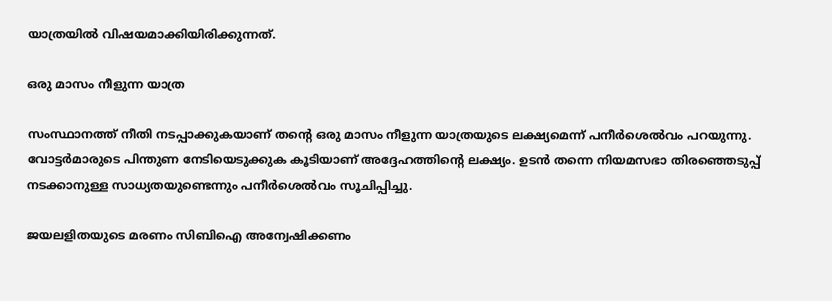യാത്രയില്‍ വിഷയമാക്കിയിരിക്കുന്നത്.

ഒരു മാസം നീളുന്ന യാത്ര

സംസ്ഥാനത്ത് നീതി നടപ്പാക്കുകയാണ് തന്റെ ഒരു മാസം നീളുന്ന യാത്രയുടെ ലക്ഷ്യമെന്ന് പനീര്‍ശെല്‍വം പറയുന്നു. വോട്ടര്‍മാരുടെ പിന്തുണ നേടിയെടുക്കുക കൂടിയാണ് അദ്ദേഹത്തിന്റെ ലക്ഷ്യം. ഉടന്‍ തന്നെ നിയമസഭാ തിരഞ്ഞെടുപ്പ് നടക്കാനുള്ള സാധ്യതയുണ്ടെന്നും പനീര്‍ശെല്‍വം സൂചിപ്പിച്ചു.

ജയലളിതയുടെ മരണം സിബിഐ അന്വേഷിക്കണം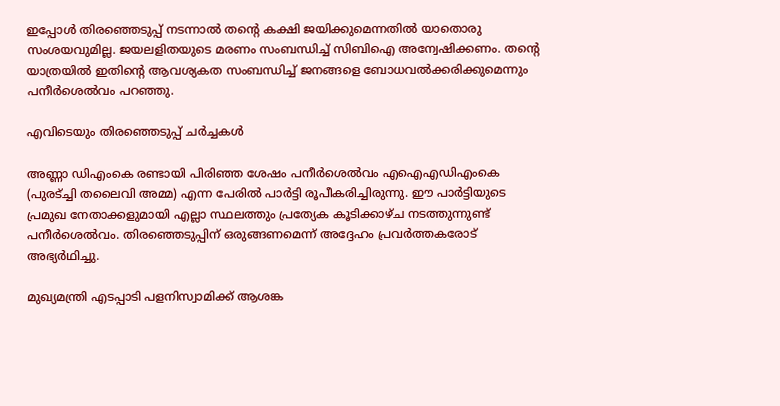ഇപ്പോള്‍ തിരഞ്ഞെടുപ്പ് നടന്നാല്‍ തന്റെ കക്ഷി ജയിക്കുമെന്നതില്‍ യാതൊരു സംശയവുമില്ല. ജയലളിതയുടെ മരണം സംബന്ധിച്ച് സിബിഐ അന്വേഷിക്കണം. തന്റെ യാത്രയില്‍ ഇതിന്റെ ആവശ്യകത സംബന്ധിച്ച് ജനങ്ങളെ ബോധവല്‍ക്കരിക്കുമെന്നും പനീര്‍ശെല്‍വം പറഞ്ഞു.

എവിടെയും തിരഞ്ഞെടുപ്പ് ചര്‍ച്ചകള്‍

അണ്ണാ ഡിഎംകെ രണ്ടായി പിരിഞ്ഞ ശേഷം പനീര്‍ശെല്‍വം എഐഎഡിഎംകെ (പുരട്ച്ചി തലൈവി അമ്മ) എന്ന പേരില്‍ പാര്‍ട്ടി രൂപീകരിച്ചിരുന്നു. ഈ പാര്‍ട്ടിയുടെ പ്രമുഖ നേതാക്കളുമായി എല്ലാ സ്ഥലത്തും പ്രത്യേക കൂടിക്കാഴ്ച നടത്തുന്നുണ്ട് പനീര്‍ശെല്‍വം. തിരഞ്ഞെടുപ്പിന് ഒരുങ്ങണമെന്ന് അദ്ദേഹം പ്രവര്‍ത്തകരോട് അഭ്യര്‍ഥിച്ചു.

മുഖ്യമന്ത്രി എടപ്പാടി പളനിസ്വാമിക്ക് ആശങ്ക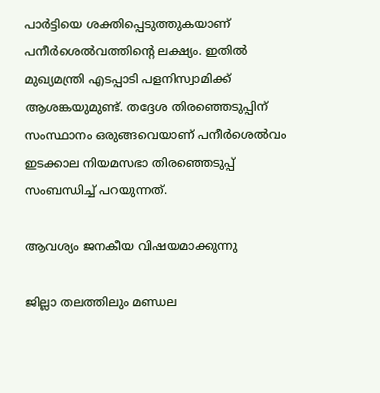പാര്‍ട്ടിയെ ശക്തിപ്പെടുത്തുകയാണ് പനീര്‍ശെല്‍വത്തിന്റെ ലക്ഷ്യം. ഇതില്‍ മുഖ്യമന്ത്രി എടപ്പാടി പളനിസ്വാമിക്ക് ആശങ്കയുമുണ്ട്. തദ്ദേശ തിരഞ്ഞെടുപ്പിന് സംസ്ഥാനം ഒരുങ്ങവെയാണ് പനീര്‍ശെല്‍വം ഇടക്കാല നിയമസഭാ തിരഞ്ഞെടുപ്പ് സംബന്ധിച്ച് പറയുന്നത്.

ആവശ്യം ജനകീയ വിഷയമാക്കുന്നു

ജില്ലാ തലത്തിലും മണ്ഡല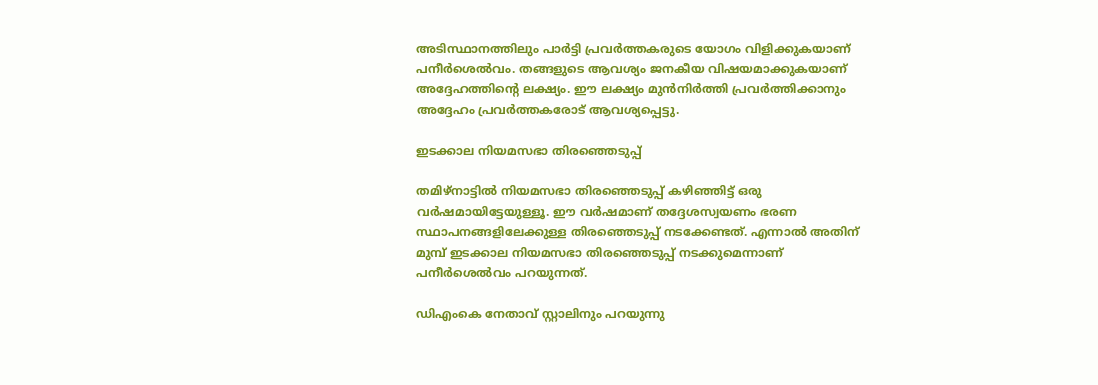അടിസ്ഥാനത്തിലും പാര്‍ട്ടി പ്രവര്‍ത്തകരുടെ യോഗം വിളിക്കുകയാണ് പനീര്‍ശെല്‍വം. തങ്ങളുടെ ആവശ്യം ജനകീയ വിഷയമാക്കുകയാണ് അദ്ദേഹത്തിന്റെ ലക്ഷ്യം. ഈ ലക്ഷ്യം മുന്‍നിര്‍ത്തി പ്രവര്‍ത്തിക്കാനും അദ്ദേഹം പ്രവര്‍ത്തകരോട് ആവശ്യപ്പെട്ടു.

ഇടക്കാല നിയമസഭാ തിരഞ്ഞെടുപ്പ്

തമിഴ്‌നാട്ടില്‍ നിയമസഭാ തിരഞ്ഞെടുപ്പ് കഴിഞ്ഞിട്ട് ഒരു വര്‍ഷമായിട്ടേയുള്ളൂ. ഈ വര്‍ഷമാണ് തദ്ദേശസ്വയണം ഭരണ സ്ഥാപനങ്ങളിലേക്കുള്ള തിരഞ്ഞെടുപ്പ് നടക്കേണ്ടത്. എന്നാല്‍ അതിന് മുമ്പ് ഇടക്കാല നിയമസഭാ തിരഞ്ഞെടുപ്പ് നടക്കുമെന്നാണ് പനീര്‍ശെല്‍വം പറയുന്നത്.

ഡിഎംകെ നേതാവ് സ്റ്റാലിനും പറയുന്നു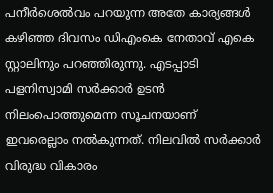പനീര്‍ശെല്‍വം പറയുന്ന അതേ കാര്യങ്ങള്‍ കഴിഞ്ഞ ദിവസം ഡിഎംകെ നേതാവ് എകെ സ്റ്റാലിനും പറഞ്ഞിരുന്നു. എടപ്പാടി പളനിസ്വാമി സര്‍ക്കാര്‍ ഉടന്‍ നിലംപൊത്തുമെന്ന സൂചനയാണ് ഇവരെല്ലാം നല്‍കുന്നത്. നിലവില്‍ സര്‍ക്കാര്‍ വിരുദ്ധ വികാരം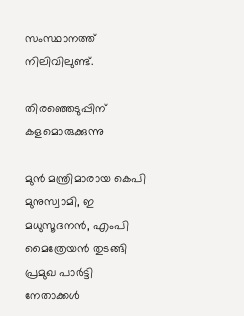സംസ്ഥാനത്ത് നിലിവിലുണ്ട്.

തിരഞ്ഞെടുപ്പിന് കളമൊരുക്കുന്നു

മുന്‍ മന്ത്രിമാരായ കെപി മുനുസ്വാമി, ഇ മധുസൂദനന്‍, എംപി മൈത്രേയന്‍ തുടങ്ങി പ്രമുഖ പാര്‍ട്ടി നേതാക്കള്‍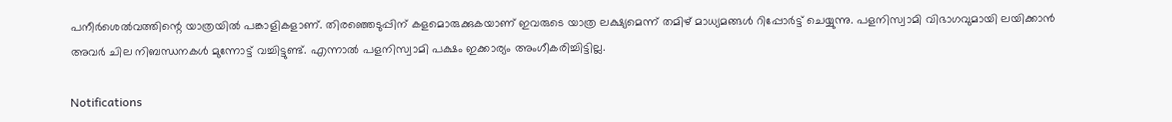പനീര്‍ശെല്‍വത്തിന്റെ യാത്രയില്‍ പങ്കാളികളാണ്. തിരഞ്ഞെടുപ്പിന് കളമൊരുക്കുകയാണ് ഇവരുടെ യാത്ര ലക്ഷ്യമെന്ന് തമിഴ് മാധ്യമങ്ങള്‍ റിപ്പോര്‍ട്ട് ചെയ്യുന്നു. പളനിസ്വാമി വിഭാഗവുമായി ലയിക്കാന്‍ അവര്‍ ചില നിബന്ധനകള്‍ മുന്നോട്ട് വച്ചിട്ടുണ്ട്. എന്നാല്‍ പളനിസ്വാമി പക്ഷം ഇക്കാര്യം അംഗീകരിച്ചിട്ടില്ല.

Notifications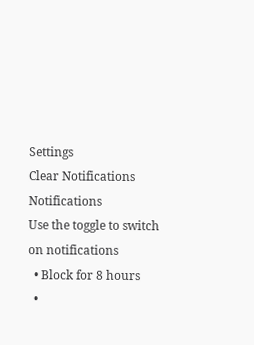Settings
Clear Notifications
Notifications
Use the toggle to switch on notifications
  • Block for 8 hours
  •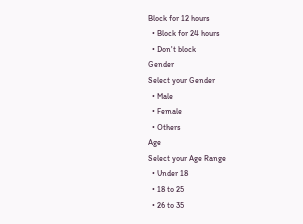Block for 12 hours
  • Block for 24 hours
  • Don't block
Gender
Select your Gender
  • Male
  • Female
  • Others
Age
Select your Age Range
  • Under 18
  • 18 to 25
  • 26 to 35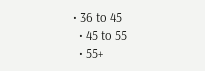• 36 to 45
  • 45 to 55
  • 55+